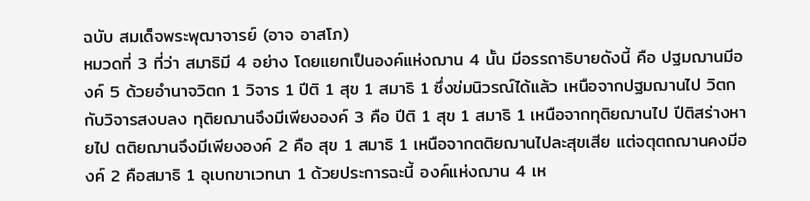ฉบับ สมเด็จพระพุฒาจารย์ (อาจ อาสโภ)
หมวดที่ 3 ที่ว่า สมาธิมี 4 อย่าง โดยแยกเป็นองค์แห่งฌาน 4 นั้น มีอรรถาธิบายดังนี้ คือ ปฐมฌานมีองค์ 5 ด้วยอำนาจวิตก 1 วิจาร 1 ปีติ 1 สุข 1 สมาธิ 1 ซึ่งข่มนิวรณ์ได้แล้ว เหนือจากปฐมฌานไป วิตกกับวิจารสงบลง ทุติยฌานจึงมีเพียงองค์ 3 คือ ปีติ 1 สุข 1 สมาธิ 1 เหนือจากทุติยฌานไป ปีติสร่างหายไป ตติยฌานจึงมีเพียงองค์ 2 คือ สุข 1 สมาธิ 1 เหนือจากตติยฌานไปละสุขเสีย แต่จตุตถฌานคงมีองค์ 2 คือสมาธิ 1 อุเบกขาเวทนา 1 ด้วยประการฉะนี้ องค์แห่งฌาน 4 เห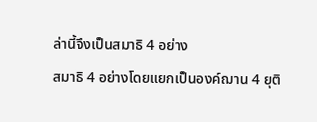ล่านี้จึงเป็นสมาธิ 4 อย่าง
สมาธิ 4 อย่างโดยแยกเป็นองค์ฌาน 4 ยุติ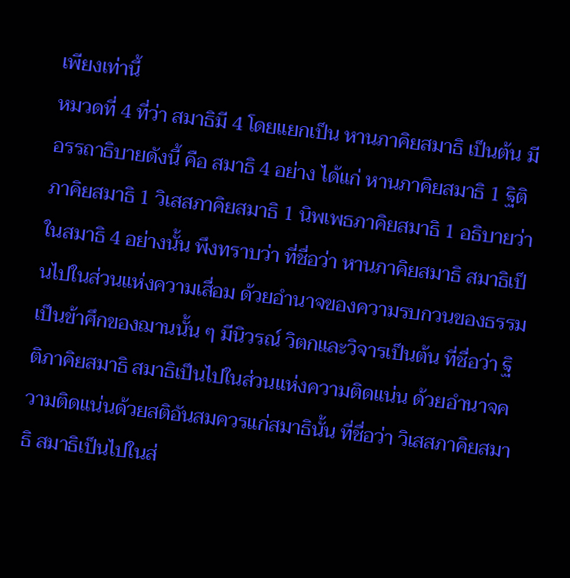เพียงเท่านี้
หมวดที่ 4 ที่ว่า สมาธิมี 4 โดยแยกเป็น หานภาคิยสมาธิ เป็นต้น มีอรรถาธิบายดังนี้ คือ สมาธิ 4 อย่าง ได้แก่ หานภาคิยสมาธิ 1 ฐิติภาคิยสมาธิ 1 วิเสสภาคิยสมาธิ 1 นิพเพธภาคิยสมาธิ 1 อธิบายว่า ในสมาธิ 4 อย่างนั้น พึงทราบว่า ที่ชื่อว่า หานภาคิยสมาธิ สมาธิเป็นไปในส่วนแห่งความเสื่อม ด้วยอำนาจของความรบกวนของธรรมเป็นข้าศึกของฌานนั้น ๆ มีนิวรณ์ วิตกและวิจารเป็นต้น ที่ชื่อว่า ฐิติภาคิยสมาธิ สมาธิเป็นไปในส่วนแห่งความติดแน่น ด้วยอำนาจความติดแน่นด้วยสติอันสมควรแก่สมาธินั้น ที่ชื่อว่า วิเสสภาคิยสมาธิ สมาธิเป็นไปในส่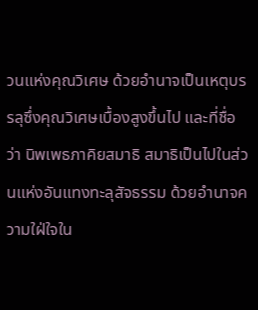วนแห่งคุณวิเศษ ด้วยอำนาจเป็นเหตุบรรลุซึ่งคุณวิเศษเบื้องสูงขึ้นไป และที่ชื่อว่า นิพเพธภาคิยสมาธิ สมาธิเป็นไปในส่วนแห่งอันแทงทะลุสัจธรรม ด้วยอำนาจความใฝ่ใจใน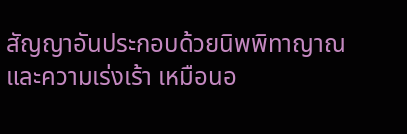สัญญาอันประกอบด้วยนิพพิทาญาณและความเร่งเร้า เหมือนอ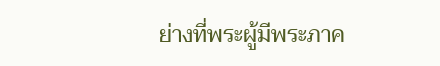ย่างที่พระผู้มีพระภาค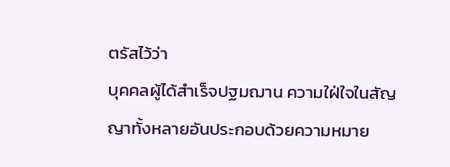ตรัสไว้ว่า
บุคคลผู้ได้สำเร็จปฐมฌาน ความใฝ่ใจในสัญญาทั้งหลายอันประกอบด้วยความหมาย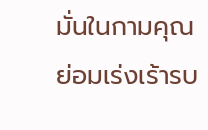มั่นในกามคุณ ย่อมเร่งเร้ารบ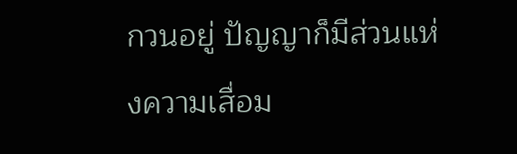กวนอยู่ ปัญญาก็มีส่วนแห่งความเสื่อม